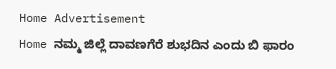Home Advertisement
Home ನಮ್ಮ ಜಿಲ್ಲೆ ದಾವಣಗೆರೆ ಶುಭದಿನ ಎಂದು ಬಿ ಫಾರಂ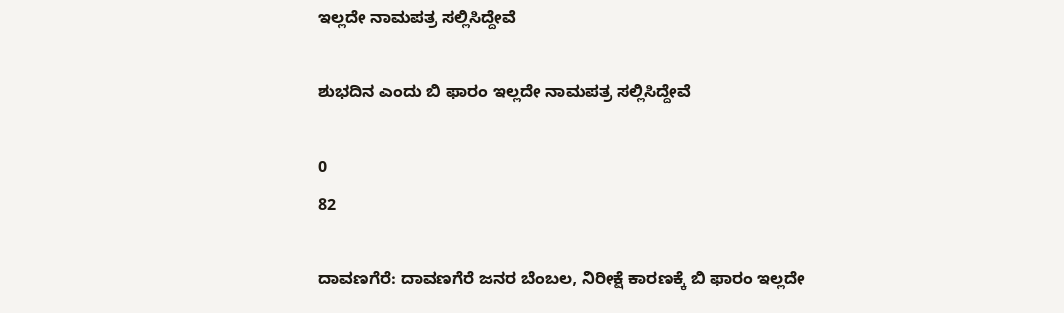ಇಲ್ಲದೇ ನಾಮಪತ್ರ ಸಲ್ಲಿಸಿದ್ದೇವೆ

ಶುಭದಿನ ಎಂದು ಬಿ ಫಾರಂ ಇಲ್ಲದೇ ನಾಮಪತ್ರ ಸಲ್ಲಿಸಿದ್ದೇವೆ

0
82

ದಾವಣಗೆರೆ: ದಾವಣಗೆರೆ ಜನರ ಬೆಂಬಲ, ನಿರೀಕ್ಷೆ ಕಾರಣಕ್ಕೆ ಬಿ ಫಾರಂ ಇಲ್ಲದೇ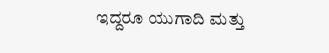ಇದ್ದರೂ ಯುಗಾದಿ ಮತ್ತು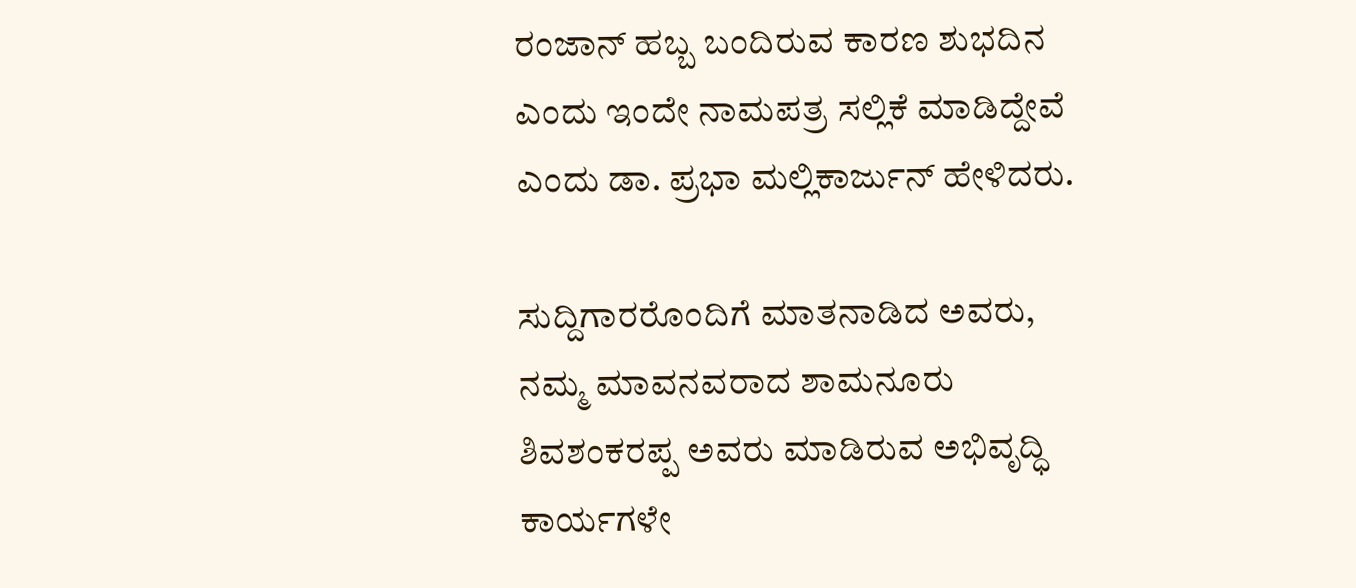ರಂಜಾನ್ ಹಬ್ಬ ಬಂದಿರುವ ಕಾರಣ ಶುಭದಿನ ಎಂದು ಇಂದೇ ನಾಮಪತ್ರ ಸಲ್ಲಿಕೆ ಮಾಡಿದ್ದೇವೆ ಎಂದು ಡಾ. ಪ್ರಭಾ ಮಲ್ಲಿಕಾರ್ಜುನ್ ಹೇಳಿದರು.

ಸುದ್ದಿಗಾರರೊಂದಿಗೆ ಮಾತನಾಡಿದ ಅವರು, ನಮ್ಮ ಮಾವನವರಾದ ಶಾಮನೂರು ಶಿವಶಂಕರಪ್ಪ ಅವರು ಮಾಡಿರುವ ಅಭಿವೃದ್ಧಿ ಕಾರ್ಯಗಳೇ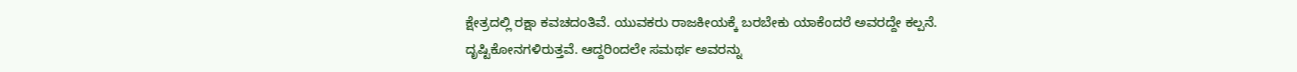ಕ್ಷೇತ್ರದಲ್ಲಿ ರಕ್ಷಾ ಕವಚದಂತಿವೆ. ಯುವಕರು ರಾಜಕೀಯಕ್ಕೆ ಬರಬೇಕು ಯಾಕೆಂದರೆ ಅವರದ್ದೇ ಕಲ್ಪನೆ. ದೃಷ್ಟಿಕೋನಗಳಿರುತ್ತವೆ. ಆದ್ದರಿಂದಲೇ ಸಮರ್ಥ ಅವರನ್ನು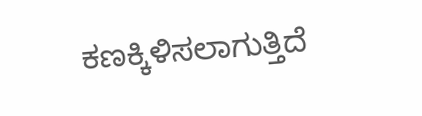ಕಣಕ್ಕಿಳಿಸಲಾಗುತ್ತಿದೆ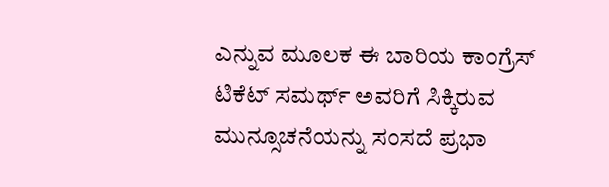ಎನ್ನುವ ಮೂಲಕ ಈ ಬಾರಿಯ ಕಾಂಗ್ರೆಸ್ ಟಿಕೆಟ್ ಸಮರ್ಥ್ ಅವರಿಗೆ ಸಿಕ್ಕಿರುವ ಮುನ್ಸೂಚನೆಯನ್ನು ಸಂಸದೆ ಪ್ರಭಾ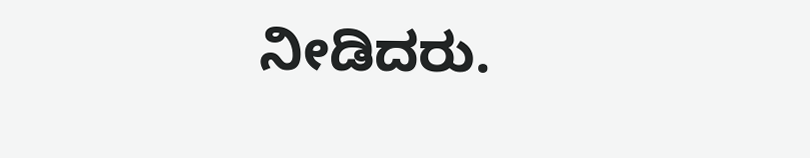ನೀಡಿದರು.